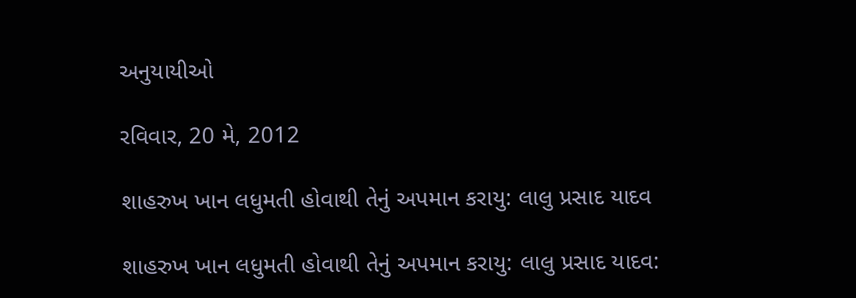અનુયાયીઓ

રવિવાર, 20 મે, 2012

શાહરુખ ખાન લધુમતી હોવાથી તેનું અપમાન કરાયુ: લાલુ પ્રસાદ યાદવ

શાહરુખ ખાન લધુમતી હોવાથી તેનું અપમાન કરાયુ: લાલુ પ્રસાદ યાદવ: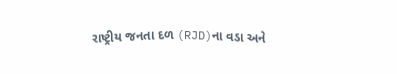રાષ્ટ્રીય જનતા દળ (RJD)ના વડા અને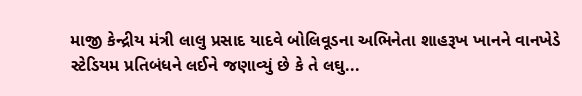માજી કેન્દ્રીય મંત્રી લાલુ પ્રસાદ યાદવે બોલિવૂડના અભિનેતા શાહરૂખ ખાનને વાનખેડે સ્ટેડિયમ પ્રતિબંધને લઈને જણાવ્યું છે કે તે લઘુ...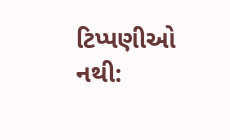ટિપ્પણીઓ નથી: